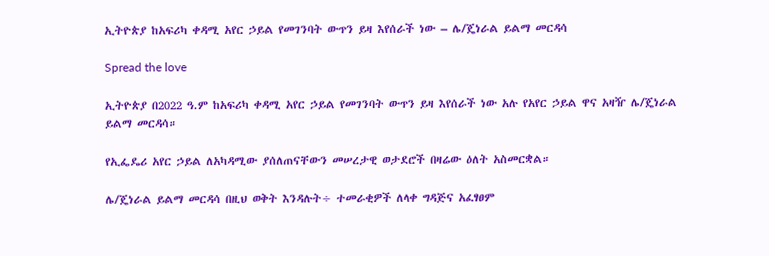ኢትዮጵያ ከአፍሪካ ቀዳሚ አየር ኃይል የመገንባት ውጥን ይዛ እየሰራች ነው – ሌ/ጄነራል ይልማ መርዳሳ

Spread the love

ኢትዮጵያ በ2022 ዓ.ም ከአፍሪካ ቀዳሚ አየር ኃይል የመገንባት ውጥን ይዛ እየሰራች ነው አሉ የአየር ኃይል ዋና አዛዥ ሌ/ጄነራል ይልማ መርዳሳ።

የኢፌዴሪ አየር ኃይል ለአካዳሚው ያሰለጠናቸውን መሠረታዊ ወታደሮች በዛሬው ዕለት አስመርቋል።

ሌ/ጄነራል ይልማ መርዳሳ በዚህ ወቅት እንዳሉት÷ ተመራቂዎች ለላቀ ግዳጅና አፈፃፀም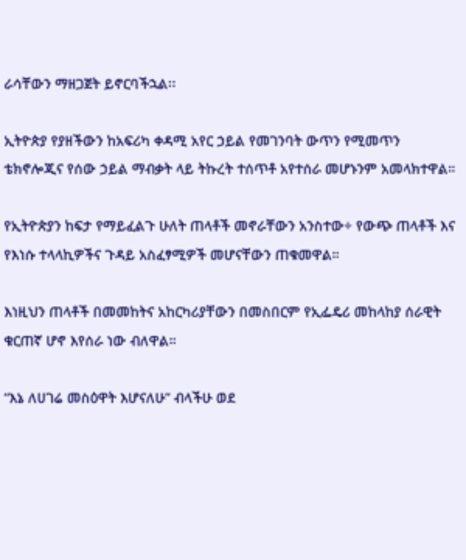ራሳቸውን ማዘጋጀት ይኖርባችኋል፡፡

ኢትዮጵያ የያዘችውን ከአፍሪካ ቀዳሚ አየር ኃይል የመገንባት ውጥን የሚመጥን ቴክኖሎጂና የሰው ኃይል ማብቃት ላይ ትኩረት ተሰጥቶ አየተሰራ መሆኑንም አመላክተዋል።

የኢትዮጵያን ከፍታ የማይፈልጉ ሁለት ጠላቶች መኖራቸውን አንስተው÷ የውጭ ጠላቶች እና የእነሱ ተላላኪዎችና ጉዳይ አስፈፃሚዎች መሆናቸውን ጠቁመዋል።

እነዚህን ጠላቶች በመመከትና አከርካሪያቸውን በመስበርም የኢፌዴሪ መከላከያ ሰራዊት ቁርጠኛ ሆኖ እየሰራ ነው ብለዋል።

“እኔ ለሀገሬ መስዕዋት እሆናለሁ” ብላችሁ ወደ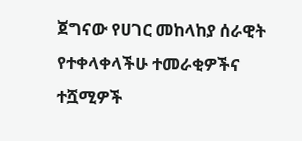ጀግናው የሀገር መከላከያ ሰራዊት የተቀላቀላችሁ ተመራቂዎችና ተሿሚዎች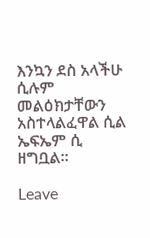እንኳን ደስ አላችሁ ሲሉም መልዕክታቸውን አስተላልፈዋል ሲል ኤፍኤም ሲ ዘግቧል።

Leave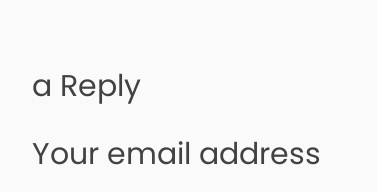a Reply

Your email address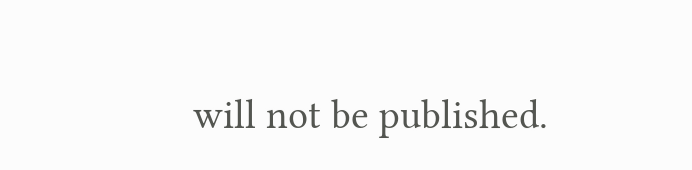will not be published.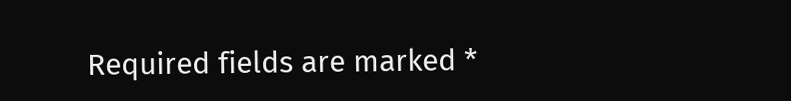Required fields are marked *